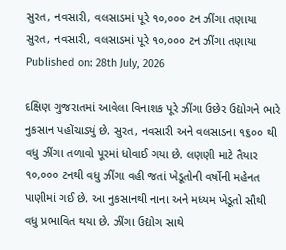સુરત, નવસારી, વલસાડમાં પૂરે ૧૦,૦૦૦ ટન ઝીંગા તણાયા
સુરત, નવસારી, વલસાડમાં પૂરે ૧૦,૦૦૦ ટન ઝીંગા તણાયા
Published on: 28th July, 2026

દક્ષિણ ગુજરાતમાં આવેલા વિનાશક પૂરે ઝીંગા ઉછેર ઉદ્યોગને ભારે નુકસાન પહોંચાડ્યું છે. સુરત, નવસારી અને વલસાડના ૧૬૦૦ થી વધુ ઝીંગા તળાવો પૂરમાં ધોવાઈ ગયા છે. લણણી માટે તૈયાર ૧૦,૦૦૦ ટનથી વધુ ઝીંગા વહી જતાં ખેડૂતોની વર્ષોની મહેનત પાણીમાં ગઈ છે. આ નુકસાનથી નાના અને મધ્યમ ખેડૂતો સૌથી વધુ પ્રભાવિત થયા છે. ઝીંગા ઉદ્યોગ સાથે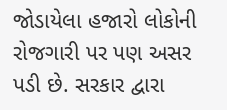જોડાયેલા હજારો લોકોની રોજગારી પર પણ અસર પડી છે. સરકાર દ્વારા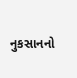નુકસાનનો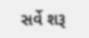સર્વે શરૂ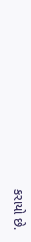કરાયો છે.